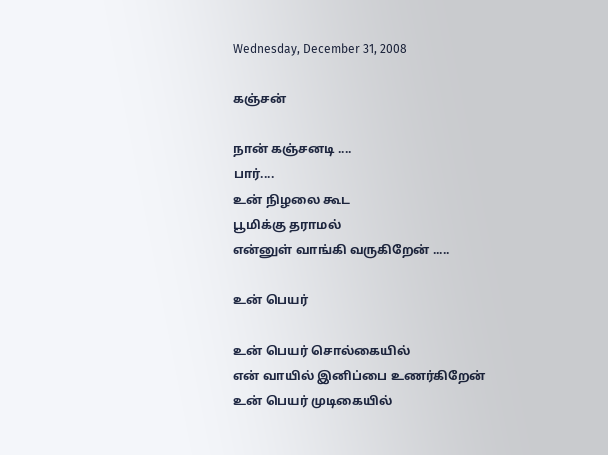Wednesday, December 31, 2008

கஞ்சன்

நான் கஞ்சனடி ....
பார்....
உன் நிழலை கூட
பூமிக்கு தராமல்
என்னுள் வாங்கி வருகிறேன் .....

உன் பெயர்

உன் பெயர் சொல்கையில்
என் வாயில் இனிப்பை உணர்கிறேன்
உன் பெயர் முடிகையில்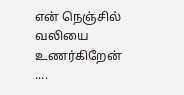என் நெஞ்சில் வலியை உணர்கிறேன் ....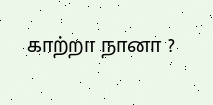காற்றா நானா ?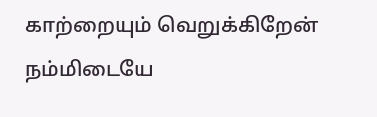காற்றையும் வெறுக்கிறேன்
நம்மிடையே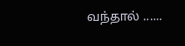வந்தால் ......